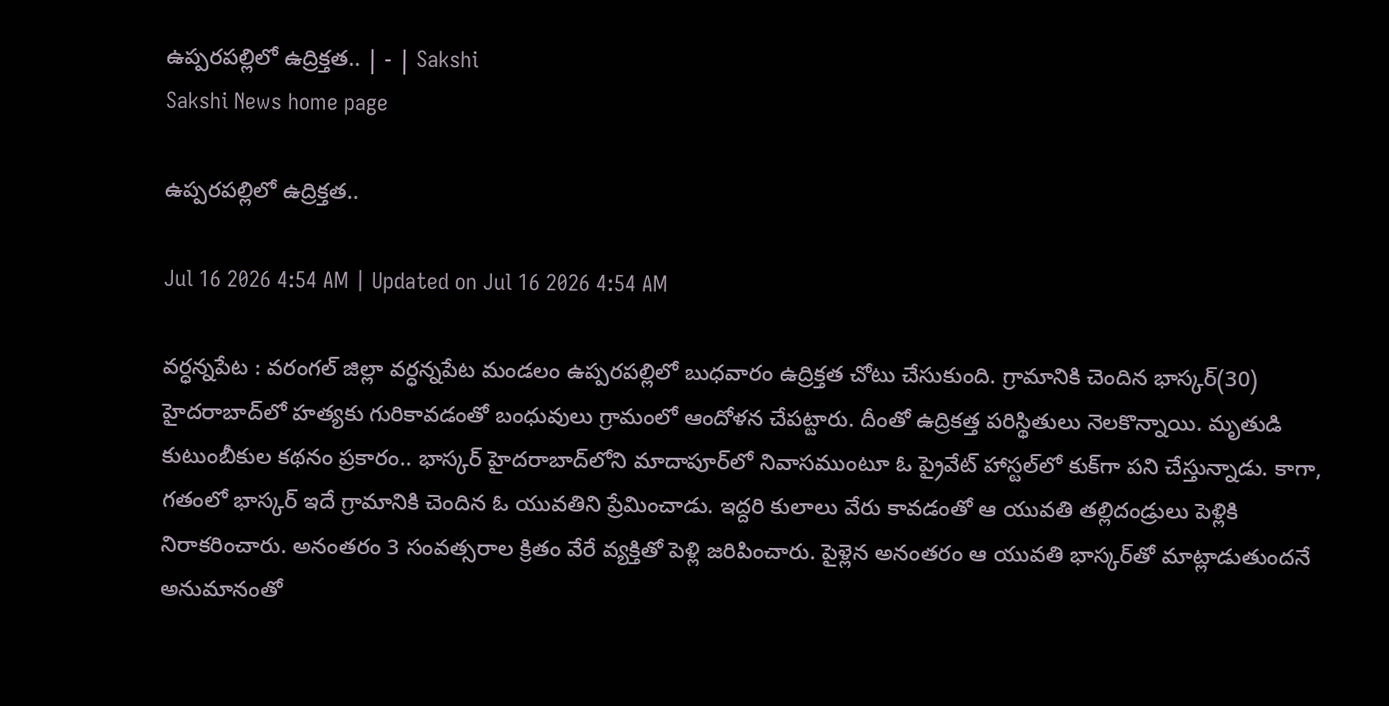ఉప్పరపల్లిలో ఉద్రిక్తత.. | - | Sakshi
Sakshi News home page

ఉప్పరపల్లిలో ఉద్రిక్తత..

Jul 16 2026 4:54 AM | Updated on Jul 16 2026 4:54 AM

వర్ధన్నపేట : వరంగల్‌ జిల్లా వర్ధన్నపేట మండలం ఉప్పరపల్లిలో బుధవారం ఉద్రిక్తత చోటు చేసుకుంది. గ్రామానికి చెందిన భాస్కర్‌(30) హైదరాబాద్‌లో హత్యకు గురికావడంతో బంధువులు గ్రామంలో ఆందోళన చేపట్టారు. దీంతో ఉద్రికత్త పరిస్థితులు నెలకొన్నాయి. మృతుడి కుటుంబీకుల కథనం ప్రకారం.. భాస్కర్‌ హైదరాబాద్‌లోని మాదాపూర్‌లో నివాసముంటూ ఓ ప్రైవేట్‌ హాస్టల్‌లో కుక్‌గా పని చేస్తున్నాడు. కాగా, గతంలో భాస్కర్‌ ఇదే గ్రామానికి చెందిన ఓ యువతిని ప్రేమించాడు. ఇద్దరి కులాలు వేరు కావడంతో ఆ యువతి తల్లిదండ్రులు పెళ్లికి నిరాకరించారు. అనంతరం 3 సంవత్సరాల క్రితం వేరే వ్యక్తితో పెళ్లి జరిపించారు. పైళ్లెన అనంతరం ఆ యువతి భాస్కర్‌తో మాట్లాడుతుందనే అనుమానంతో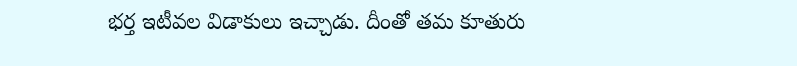భర్త ఇటీవల విడాకులు ఇచ్చాడు. దీంతో తమ కూతురు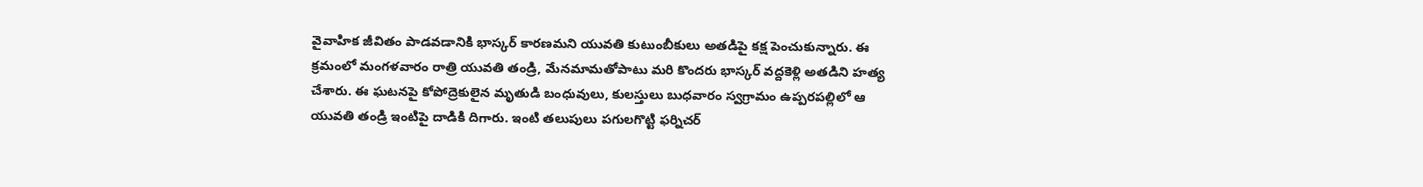వైవాహిక జీవితం పాడవడానికి భాస్కర్‌ కారణమని యువతి కుటుంబీకులు అతడిపై కక్ష పెంచుకున్నారు. ఈ క్రమంలో మంగళవారం రాత్రి యువతి తండ్రి, మేనమామతోపాటు మరి కొందరు భాస్కర్‌ వద్దకెళ్లి అతడిని హత్య చేశారు. ఈ ఘటనపై కోపోద్రెకులైన మృతుడి బంధువులు, కులస్తులు బుధవారం స్వగ్రామం ఉప్పరపల్లిలో ఆ యువతి తండ్రి ఇంటిపై దాడికి దిగారు. ఇంటి తలుపులు పగులగొట్టి ఫర్నిచర్‌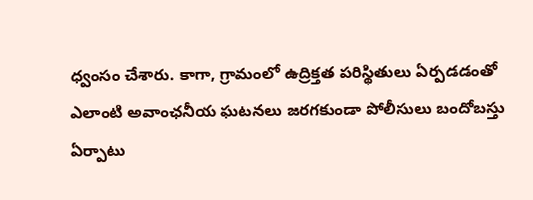ధ్వంసం చేశారు. కాగా, గ్రామంలో ఉద్రిక్తత పరిస్థితులు ఏర్పడడంతో ఎలాంటి అవాంఛనీయ ఘటనలు జరగకుండా పోలీసులు బందోబస్తు ఏర్పాటు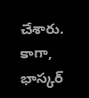చేశారు. కాగా, భాస్కర్‌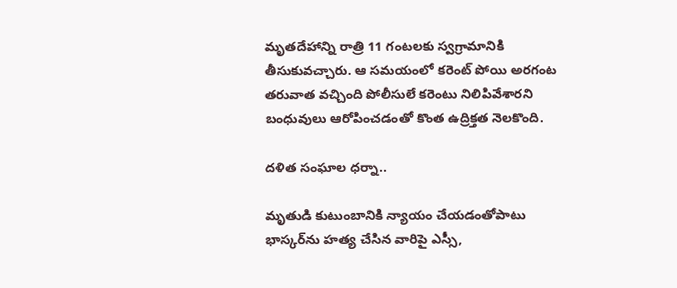మృతదేహాన్ని రాత్రి 11 గంటలకు స్వగ్రామానికి తీసుకువచ్చారు. ఆ సమయంలో కరెంట్‌ పోయి అరగంట తరువాత వచ్చింది పోలీసులే కరెంటు నిలిపివేశారని బంధువులు ఆరోపించడంతో కొంత ఉద్రిక్తత నెలకొంది.

దళిత సంఘాల ధర్నా..

మృతుడి కుటుంబానికి న్యాయం చేయడంతోపాటు భాస్కర్‌ను హత్య చేసిన వారిపై ఎస్సీ,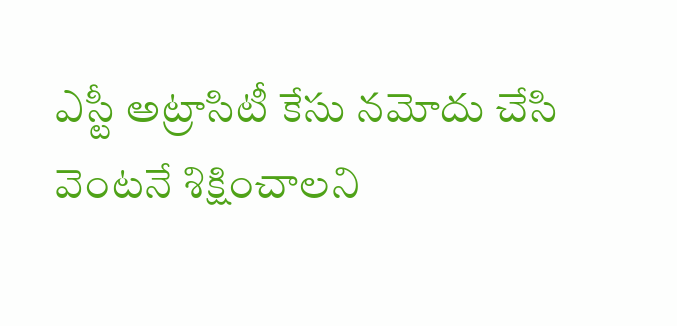ఎస్టీ అట్రాసిటీ కేసు నమోదు చేసి వెంటనే శిక్షించాలని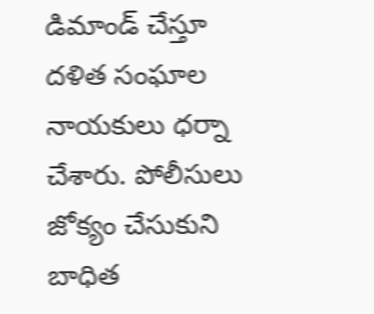డిమాండ్‌ చేస్తూ దళిత సంఘాల నాయకులు ధర్నా చేశారు. పోలీసులు జోక్యం చేసుకుని బాధిత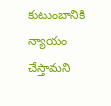కుటుంబానికి న్యాయం చేస్తామని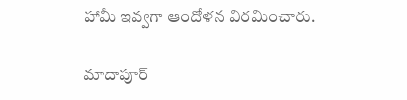హామీ ఇవ్వగా ఆందోళన విరమించారు.

మాదాపూర్‌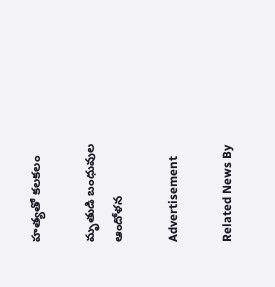హత్యతో కలకలం

మృతుడి బంధువుల ఆందోళన

Advertisement

Related News By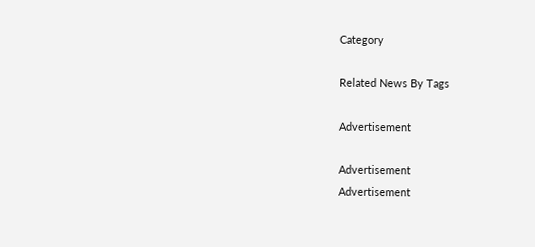Category

Related News By Tags

Advertisement

Advertisement
Advertisement